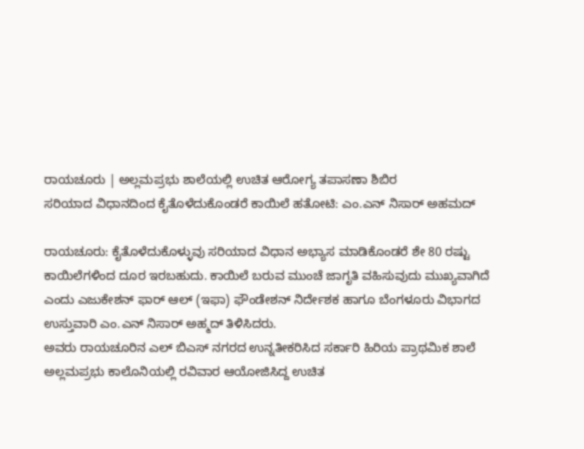ರಾಯಚೂರು | ಅಲ್ಲಮಪ್ರಭು ಶಾಲೆಯಲ್ಲಿ ಉಚಿತ ಆರೋಗ್ಯ ತಪಾಸಣಾ ಶಿಬಿರ
ಸರಿಯಾದ ವಿಧಾನದಿಂದ ಕೈತೊಳೆದುಕೊಂಡರೆ ಕಾಯಿಲೆ ಹತೋಟಿ: ಎಂ.ಎನ್ ನಿಸಾರ್ ಅಹಮದ್

ರಾಯಚೂರು: ಕೈತೊಳೆದುಕೊಳ್ಳುವು ಸರಿಯಾದ ವಿಧಾನ ಅಭ್ಯಾಸ ಮಾಡಿಕೊಂಡರೆ ಶೇ 80 ರಷ್ಟು ಕಾಯಿಲೆಗಳಿಂದ ದೂರ ಇರಬಹುದು. ಕಾಯಿಲೆ ಬರುವ ಮುಂಚೆ ಜಾಗೃತಿ ವಹಿಸುವುದು ಮುಖ್ಯವಾಗಿದೆ ಎಂದು ಎಜುಕೇಶನ್ ಫಾರ್ ಆಲ್ (ಇಫಾ) ಫೌಂಡೇಶನ್ ನಿರ್ದೇಶಕ ಹಾಗೂ ಬೆಂಗಳೂರು ವಿಭಾಗದ ಉಸ್ತುವಾರಿ ಎಂ.ಎನ್ ನಿಸಾರ್ ಅಹ್ಮದ್ ತಿಳಿಸಿದರು.
ಅವರು ರಾಯಚೂರಿನ ಎಲ್ ಬಿಎಸ್ ನಗರದ ಉನ್ನತೀಕರಿಸಿದ ಸರ್ಕಾರಿ ಹಿರಿಯ ಪ್ರಾಥಮಿಕ ಶಾಲೆ ಅಲ್ಲಮಪ್ರಭು ಕಾಲೊನಿಯಲ್ಲಿ ರವಿವಾರ ಆಯೋಜಿಸಿದ್ದ ಉಚಿತ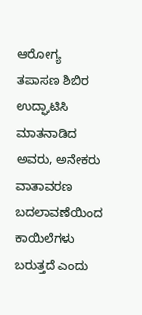ಆರೋಗ್ಯ ತಪಾಸಣ ಶಿಬಿರ ಉದ್ಘಾಟಿಸಿ ಮಾತನಾಡಿದ ಅವರು, ಅನೇಕರು ವಾತಾವರಣ ಬದಲಾವಣೆಯಿಂದ ಕಾಯಿಲೆಗಳು ಬರುತ್ತದೆ ಎಂದು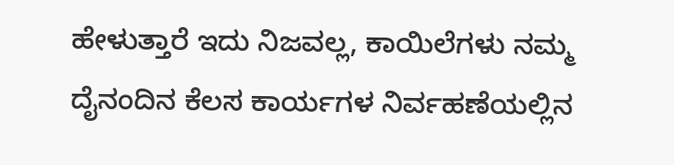ಹೇಳುತ್ತಾರೆ ಇದು ನಿಜವಲ್ಲ, ಕಾಯಿಲೆಗಳು ನಮ್ಮ ದೈನಂದಿನ ಕೆಲಸ ಕಾರ್ಯಗಳ ನಿರ್ವಹಣೆಯಲ್ಲಿನ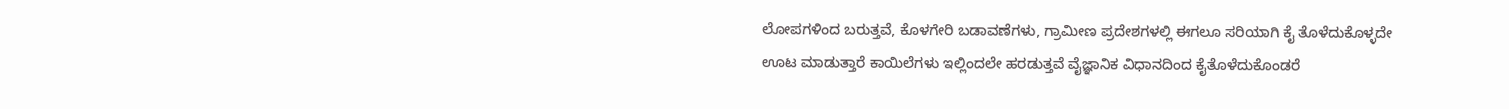ಲೋಪಗಳಿಂದ ಬರುತ್ತವೆ, ಕೊಳಗೇರಿ ಬಡಾವಣೆಗಳು, ಗ್ರಾಮೀಣ ಪ್ರದೇಶಗಳಲ್ಲಿ ಈಗಲೂ ಸರಿಯಾಗಿ ಕೈ ತೊಳೆದುಕೊಳ್ಳದೇ ಊಟ ಮಾಡುತ್ತಾರೆ ಕಾಯಿಲೆಗಳು ಇಲ್ಲಿಂದಲೇ ಹರಡುತ್ತವೆ ವೈಜ್ಞಾನಿಕ ವಿಧಾನದಿಂದ ಕೈತೊಳೆದುಕೊಂಡರೆ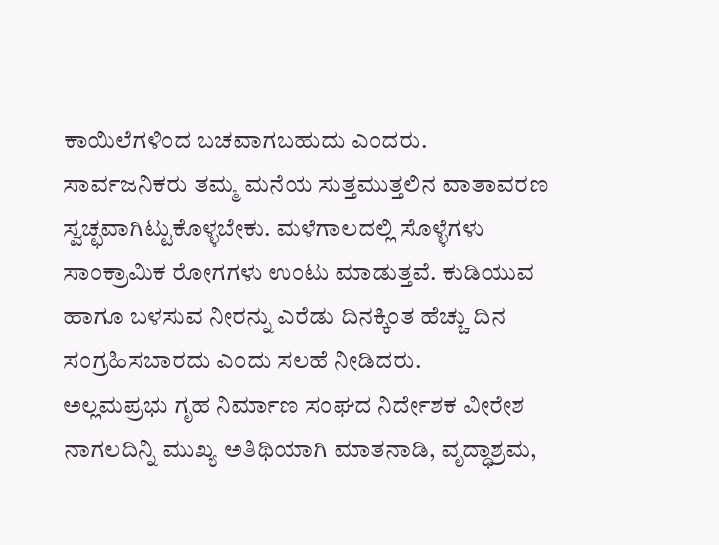ಕಾಯಿಲೆಗಳಿಂದ ಬಚವಾಗಬಹುದು ಎಂದರು.
ಸಾರ್ವಜನಿಕರು ತಮ್ಮ ಮನೆಯ ಸುತ್ತಮುತ್ತಲಿನ ವಾತಾವರಣ ಸ್ವಚ್ಛವಾಗಿಟ್ಟುಕೊಳ್ಳಬೇಕು. ಮಳೆಗಾಲದಲ್ಲಿ ಸೊಳ್ಳೆಗಳು ಸಾಂಕ್ರಾಮಿಕ ರೋಗಗಳು ಉಂಟು ಮಾಡುತ್ತವೆ. ಕುಡಿಯುವ ಹಾಗೂ ಬಳಸುವ ನೀರನ್ನು ಎರೆಡು ದಿನಕ್ಕಿಂತ ಹೆಚ್ಚು ದಿನ ಸಂಗ್ರಹಿಸಬಾರದು ಎಂದು ಸಲಹೆ ನೀಡಿದರು.
ಅಲ್ಲಮಪ್ರಭು ಗೃಹ ನಿರ್ಮಾಣ ಸಂಘದ ನಿರ್ದೇಶಕ ವೀರೇಶ ನಾಗಲದಿನ್ನಿ ಮುಖ್ಯ ಅತಿಥಿಯಾಗಿ ಮಾತನಾಡಿ, ವೃದ್ಧಾಶ್ರಮ,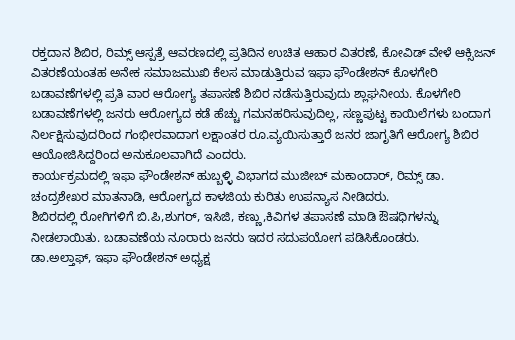ರಕ್ತದಾನ ಶಿಬಿರ, ರಿಮ್ಸ್ ಆಸ್ಪತ್ರೆ ಆವರಣದಲ್ಲಿ ಪ್ರತಿದಿನ ಉಚಿತ ಆಹಾರ ವಿತರಣೆ, ಕೋವಿಡ್ ವೇಳೆ ಆಕ್ಸಿಜನ್ ವಿತರಣೆಯಂತಹ ಅನೇಕ ಸಮಾಜಮುಖಿ ಕೆಲಸ ಮಾಡುತ್ತಿರುವ ಇಫಾ ಫೌಂಡೇಶನ್ ಕೊಳಗೇರಿ ಬಡಾವಣೆಗಳಲ್ಲಿ ಪ್ರತಿ ವಾರ ಆರೋಗ್ಯ ತಪಾಸಣೆ ಶಿಬಿರ ನಡೆಸುತ್ತಿರುವುದು ಶ್ಲಾಘನೀಯ. ಕೊಳಗೇರಿ ಬಡಾವಣೆಗಳಲ್ಲಿ ಜನರು ಆರೋಗ್ಯದ ಕಡೆ ಹೆಚ್ಚು ಗಮನಹರಿಸುವುದಿಲ್ಲ, ಸಣ್ಣಪುಟ್ಟ ಕಾಯಿಲೆಗಳು ಬಂದಾಗ ನಿರ್ಲಕ್ಷಿಸುವುದರಿಂದ ಗಂಭೀರವಾದಾಗ ಲಕ್ಷಾಂತರ ರೂ.ವ್ಯಯಿಸುತ್ತಾರೆ ಜನರ ಜಾಗೃತಿಗೆ ಆರೋಗ್ಯ ಶಿಬಿರ ಆಯೋಜಿಸಿದ್ದರಿಂದ ಅನುಕೂಲವಾಗಿದೆ ಎಂದರು.
ಕಾರ್ಯಕ್ರಮದಲ್ಲಿ ಇಫಾ ಫೌಂಡೇಶನ್ ಹುಬ್ಬಳ್ಳಿ ವಿಭಾಗದ ಮುಜೀಬ್ ಮಕಾಂದಾರ್, ರಿಮ್ಸ್ ಡಾ. ಚಂದ್ರಶೇಖರ ಮಾತನಾಡಿ, ಆರೋಗ್ಯದ ಕಾಳಜಿಯ ಕುರಿತು ಉಪನ್ಯಾಸ ನೀಡಿದರು.
ಶಿಬಿರದಲ್ಲಿ ರೋಗಿಗಳಿಗೆ ಬಿ.ಪಿ,ಶುಗರ್, ಇಸಿಜಿ, ಕಣ್ಣು,ಕಿವಿಗಳ ತಪಾಸಣೆ ಮಾಡಿ ಔಷಧಿಗಳನ್ನು ನೀಡಲಾಯಿತು. ಬಡಾವಣೆಯ ನೂರಾರು ಜನರು ಇದರ ಸದುಪಯೋಗ ಪಡಿಸಿಕೊಂಡರು.
ಡಾ.ಅಲ್ತಾಫ್, ಇಫಾ ಫೌಂಡೇಶನ್ ಅಧ್ಯಕ್ಷ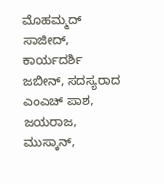ಮೊಹಮ್ಮದ್ ಸಾಜೀದ್, ಕಾರ್ಯದರ್ಶಿ ಜಬೀನ್, ಸದಸ್ಯರಾದ ಎಂಎಚ್ ಪಾಶ, ಜಯರಾಜ, ಮುಸ್ಕಾನ್,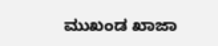ಮುಖಂಡ ಖಾಜಾ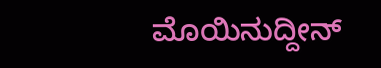ಮೊಯಿನುದ್ದೀನ್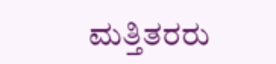ಮತ್ತಿತರರು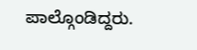ಪಾಲ್ಗೊಂಡಿದ್ದರು.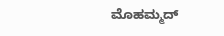ಮೊಹಮ್ಮದ್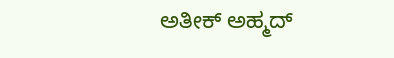ಅತೀಕ್ ಅಹ್ಮದ್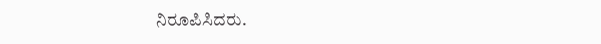ನಿರೂಪಿಸಿದರು.